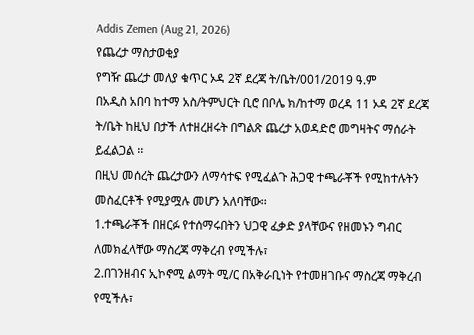Addis Zemen (Aug 21, 2026)
የጨረታ ማስታወቂያ
የግዥ ጨረታ መለያ ቁጥር ኦዳ 2ኛ ደረጃ ት/ቤት/001/2019 ዓ.ም
በአዲስ አበባ ከተማ አስ/ትምህርት ቢሮ በቦሌ ክ/ከተማ ወረዳ 11 ኦዳ 2ኛ ደረጃ ት/ቤት ከዚህ በታች ለተዘረዘሩት በግልጽ ጨረታ አወዳድሮ መግዛትና ማሰራት ይፈልጋል ፡፡
በዚህ መሰረት ጨረታውን ለማሳተፍ የሚፈልጉ ሕጋዊ ተጫራቾች የሚከተሉትን መስፈርቶች የሚያሟሉ መሆን አለባቸው፡፡
1.ተጫራቾች በዘርፉ የተሰማሩበትን ህጋዊ ፈቃድ ያላቸውና የዘመኑን ግብር ለመክፈላቸው ማስረጃ ማቅረብ የሚችሉ፣
2.በገንዘብና ኢኮኖሚ ልማት ሚ/ር በአቅራቢነት የተመዘገቡና ማስረጃ ማቅረብ የሚችሉ፣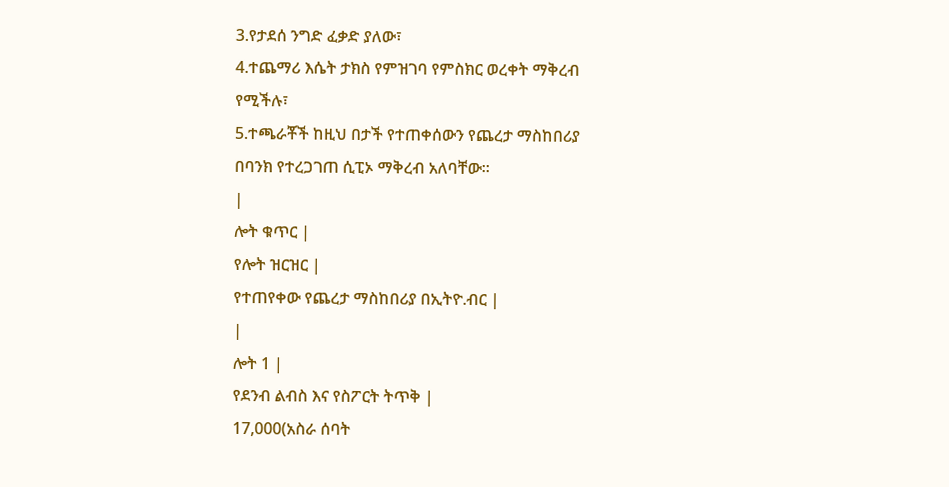3.የታደሰ ንግድ ፈቃድ ያለው፣
4.ተጨማሪ እሴት ታክስ የምዝገባ የምስክር ወረቀት ማቅረብ የሚችሉ፣
5.ተጫራቾች ከዚህ በታች የተጠቀሰውን የጨረታ ማስከበሪያ በባንክ የተረጋገጠ ሲፒኦ ማቅረብ አለባቸው፡፡
|
ሎት ቁጥር |
የሎት ዝርዝር |
የተጠየቀው የጨረታ ማስከበሪያ በኢትዮ.ብር |
|
ሎት 1 |
የደንብ ልብስ እና የስፖርት ትጥቅ |
17,000(አስራ ሰባት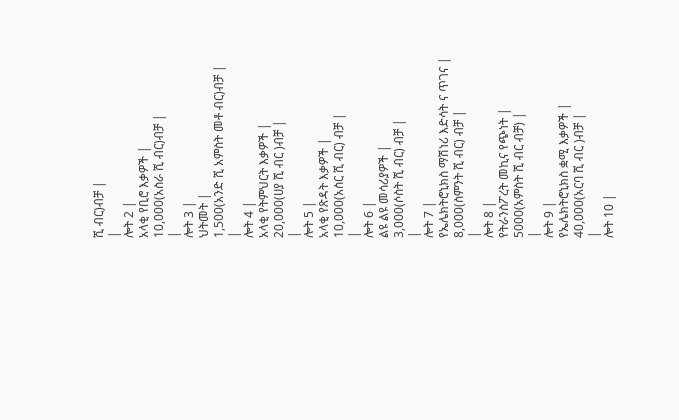ሺ ብር)ብቻ |
|
ሎት 2 |
አላቂ የቢሮ እቃዎች |
10,000(አስራ ሺ ብር)ብቻ |
|
ሎት 3 |
ህትመት |
1,500(አንድ ሺ አምስት መቶ ብር)ብቻ |
|
ሎት 4 |
አላቂ የትምህርት እቃዎች |
20,000(ሀያ ሺ ብር )ብቻ |
|
ሎት 5 |
አላቂ የጽዳት እቃዎች |
10,000(አስር ሺ ብር) ብቻ |
|
ሎት 6 |
ልዩ ልዩ መሳሪያዎች |
3,000(ሶስት ሺ ብር) ብቻ |
|
ሎት 7 |
የኤሌክትሮኒክስ ማሽነሪ እድሳት ና ጥገና |
8,000(ስምንት ሺ ብር) ብቻ |
|
ሎት 8 |
የትራንስፖረት መኪና የጭነት |
5000(አምስት ሺ ብር ብቻ) |
|
ሎት 9 |
የኤሌክትሮኒክስ ቋሚ እቃዎች |
40,000(አርባ ሺ ብር )ብቻ |
|
ሎት 10 |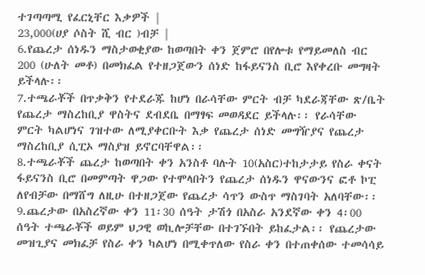ተገጣጣሚ የፈርኒቸር እቃዎች |
23,000(ሀያ ሶስት ሺ ብር )ብቻ |
6.የጨረታ ሰነዱን ማስታወቂያው ከወጣበት ቀን ጀምሮ በየሎቱ የማይመለስ ብር 200 (ሁለት መቶ) በመክፈል የተዘጋጀውን ሰነድ ከፋይናንስ ቢሮ እየቀረቡ መግዛት ይችላሉ፡፡
7.ተጫራቾች በጥቃቅን የተደራጁ ከሆነ በራሳቸው ምርት ብቻ ካደራጃቸው ጽ/ቤት የጨረታ ማስረከቢያ ዋስትና ደብደቤ በማፃፍ መወዳደር ይችላሉ፡፡ የራሳቸው ምርት ካልሆነና ገዝተው ለሚያቀርቡት እቃ የጨረታ ሰነድ መግዥያና የጨረታ ማስረከቢያ ሲፒኦ ማስያዝ ይኖርባቸዋል፡፡
8.ተጫራቾች ጨረታ ከወጣበት ቀን አንስቶ ባሉት 10(አስር)ተከታታይ የስራ ቀናት ፋይናንስ ቢሮ በመምጣት ዋጋው የተሞላበትን የጨረታ ሰነዱን ዋናውንና ፎቶ ኮፒ ለየብቻው በማሸግ ለዚሁ በተዘጋጀው የጨረታ ሳጥን ውስጥ ማስገባት አለባቸው፡፡
9.ጨረታው በአስረኛው ቀን 11፡30 ሰዓት ታሽጎ በአስራ አንደኛው ቀን 4፡00 ሰዓት ተጫራቾች ወይም ህጋዊ ወኪሎቻቸው በተገኙበት ይከፈታል፡፡ የጨረታው መዝጊያና መክፈቻ የስራ ቀን ካልሆነ በሚቀጥለው የስራ ቀን በተጠቀሰው ተመሳሳይ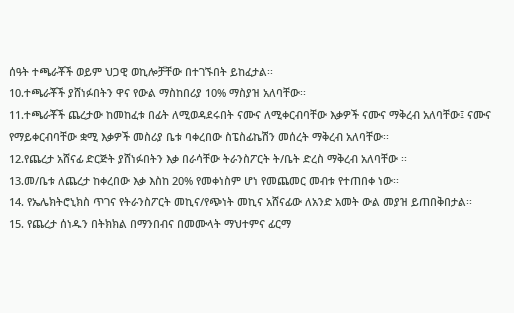ሰዓት ተጫራቾች ወይም ህጋዊ ወኪሎቻቸው በተገኙበት ይከፈታል፡፡
10.ተጫራቾች ያሸነፉበትን ዋና የውል ማስከበሪያ 10% ማስያዝ አለባቸው፡፡
11.ተጫራቾች ጨረታው ከመከፈቱ በፊት ለሚወዳደሩበት ናሙና ለሚቀርብባቸው እቃዎች ናሙና ማቅረብ አለባቸው፤ ናሙና የማይቀርብባቸው ቋሚ እቃዎች መስሪያ ቤቱ ባቀረበው ስፔስፊኬሽን መሰረት ማቅረብ አለባቸው፡፡
12.የጨረታ አሸናፊ ድርጅት ያሸነፉበትን እቃ በራሳቸው ትራንስፖርት ት/ቤት ድረስ ማቅረብ አለባቸው ፡፡
13.መ/ቤቱ ለጨረታ ከቀረበው እቃ እስከ 20% የመቀነስም ሆነ የመጨመር መብቱ የተጠበቀ ነው፡፡
14. የኤሌክትሮኒክስ ጥገና የትራንስፖርት መኪና/የጭነት መኪና አሸናፊው ለአንድ አመት ውል መያዝ ይጠበቅበታል፡፡
15. የጨረታ ሰነዱን በትክክል በማንበብና በመሙላት ማህተምና ፊርማ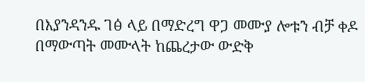በእያንዳንዱ ገፅ ላይ በማድረግ ዋጋ መሙያ ሎቱን ብቻ ቀዶ በማውጣት መሙላት ከጨረታው ውድቅ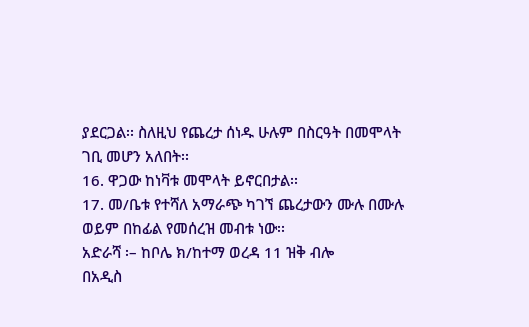ያደርጋል፡፡ ስለዚህ የጨረታ ሰነዱ ሁሉም በስርዓት በመሞላት ገቢ መሆን አለበት፡፡
16. ዋጋው ከነቫቱ መሞላት ይኖርበታል፡፡
17. መ/ቤቱ የተሻለ አማራጭ ካገኘ ጨረታውን ሙሉ በሙሉ ወይም በከፊል የመሰረዝ መብቱ ነው፡፡
አድራሻ ፡– ከቦሌ ክ/ከተማ ወረዳ 11 ዝቅ ብሎ
በአዲስ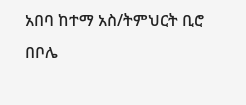አበባ ከተማ አስ/ትምህርት ቢሮ በቦሌ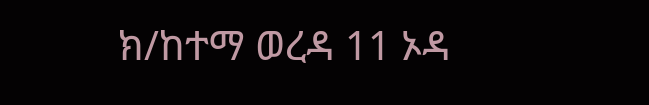ክ/ከተማ ወረዳ 11 ኦዳ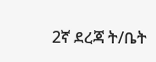2ኛ ደረጃ ት/ቤት